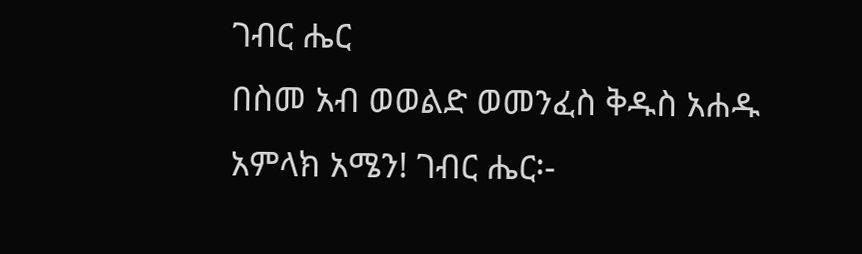ገብር ሔር
በስመ አብ ወወልድ ወመንፈስ ቅዱስ አሐዱ አምላክ አሜን! ገብር ሔር፡-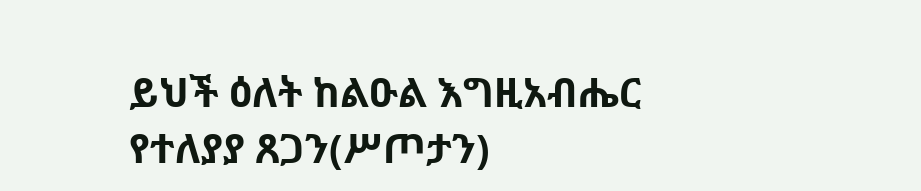ይህች ዕለት ከልዑል እግዚአብሔር የተለያያ ጸጋን(ሥጦታን)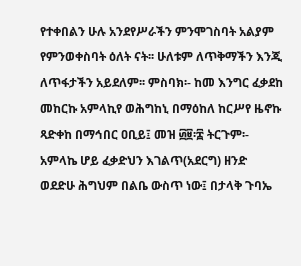የተቀበልን ሁሉ አንደየሥራችን ምንሞገስባት አልያም የምንወቀስባት ዕለት ናት፡፡ ሁለቱም ለጥቅማችን እንጂ ለጥፋታችን አይደለም፡፡ ምስባክ፡- ከመ እንግር ፈቃደከ መከርኩ አምላኪየ ወሕግከኒ በማዕከለ ከርሥየ ዜኖኩ ጻድቀከ በማኅበር ዐቢይ፤ መዝ ፴፱፡፰ ትርጉም፡- አምላኬ ሆይ ፈቃድህን እገልጥ(አደርግ) ዘንድ ወደድሁ ሕግህም በልቤ ውስጥ ነው፤ በታላቅ ጉባኤ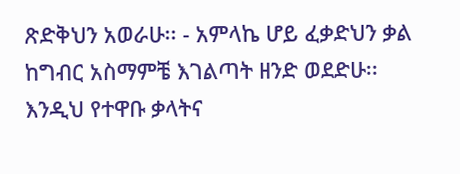ጽድቅህን አወራሁ፡፡ - አምላኬ ሆይ ፈቃድህን ቃል ከግብር አስማምቼ እገልጣት ዘንድ ወደድሁ፡፡ እንዲህ የተዋቡ ቃላትና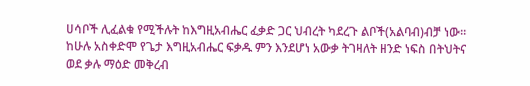ሀሳቦች ሊፈልቁ የሚችሉት ከእግዚአብሔር ፈቃድ ጋር ህብረት ካደረጉ ልቦች(አልባብ)ብቻ ነው፡፡ከሁሉ አስቀድሞ የጌታ እግዚአብሔር ፍቃዱ ምን እንደሆነ አውቃ ትገዛለት ዘንድ ነፍስ በትህትና ወደ ቃሉ ማዕድ መቅረብ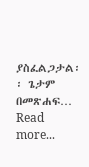ያስፈልጋታል፡፡ ጌታም በመጽሐፍ…
Read more...